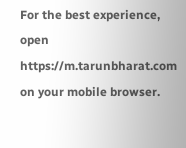For the best experience, open
https://m.tarunbharat.com
on your mobile browser.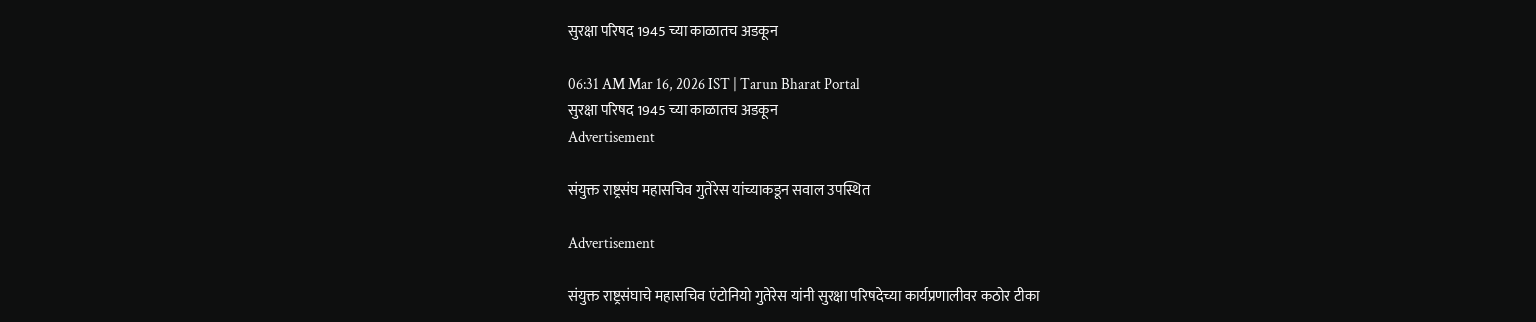सुरक्षा परिषद 1945 च्या काळातच अडकून

06:31 AM Mar 16, 2026 IST | Tarun Bharat Portal
सुरक्षा परिषद 1945 च्या काळातच अडकून
Advertisement

संयुक्त राष्ट्रसंघ महासचिव गुतेरेस यांच्याकडून सवाल उपस्थित

Advertisement

संयुक्त राष्ट्रसंघाचे महासचिव एंटोनियो गुतेरेस यांनी सुरक्षा परिषदेच्या कार्यप्रणालीवर कठोर टीका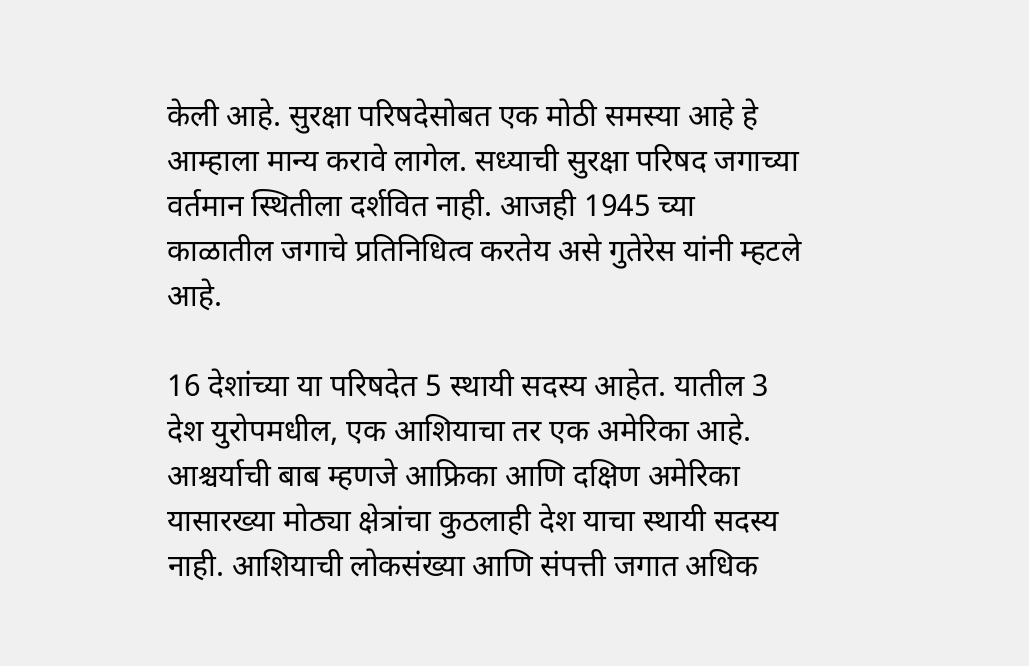केली आहे. सुरक्षा परिषदेसोबत एक मोठी समस्या आहे हे आम्हाला मान्य करावे लागेल. सध्याची सुरक्षा परिषद जगाच्या वर्तमान स्थितीला दर्शवित नाही. आजही 1945 च्या काळातील जगाचे प्रतिनिधित्व करतेय असे गुतेरेस यांनी म्हटले आहे.

16 देशांच्या या परिषदेत 5 स्थायी सदस्य आहेत. यातील 3 देश युरोपमधील, एक आशियाचा तर एक अमेरिका आहे. आश्चर्याची बाब म्हणजे आफ्रिका आणि दक्षिण अमेरिका यासारख्या मोठ्या क्षेत्रांचा कुठलाही देश याचा स्थायी सदस्य नाही. आशियाची लोकसंख्या आणि संपत्ती जगात अधिक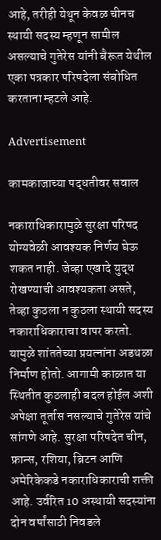आहे, तरीही येथून केवळ चीनच स्थायी सदस्य म्हणून सामील असल्याचे गुतेरेस यांनी बैरूत येथील एका पत्रकार परिषदेला संबोधित करताना म्हटले आहे.

Advertisement

कामकाजाच्या पद्धतीवर सवाल

नकाराधिकारामुळे सुरक्षा परिषद योग्यवेळी आवश्यक निर्णय घेऊ शकत नाही. जेव्हा एखादे युद्ध रोखण्याची आवश्यकता असते, तेव्हा कुठला न कुठला स्थायी सदस्य नकाराधिकाराचा वापर करतो. यामुळे शांततेच्या प्रयत्नांना अडथळा निर्माण होतो. आगामी काळात या स्थितीत कुठलाही बदल होईल अशी अपेक्षा तूर्तास नसल्याचे गुतेरेस यांचे सांगणे आहे. सुरक्षा परिषदेत चीन, फ्रान्स, रशिया, ब्रिटन आणि अमेरिकेकडे नकाराधिकाराची शक्ती आहे. उर्वरित 10 अस्थायी सदस्यांना दोन वर्षांसाठी निवडले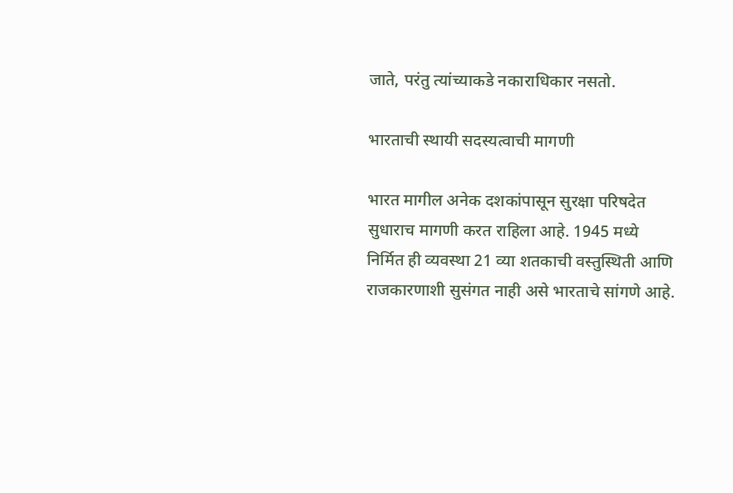जाते, परंतु त्यांच्याकडे नकाराधिकार नसतो.

भारताची स्थायी सदस्यत्वाची मागणी

भारत मागील अनेक दशकांपासून सुरक्षा परिषदेत सुधाराच मागणी करत राहिला आहे. 1945 मध्ये निर्मित ही व्यवस्था 21 व्या शतकाची वस्तुस्थिती आणि राजकारणाशी सुसंगत नाही असे भारताचे सांगणे आहे.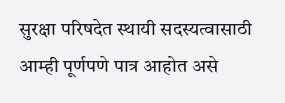सुरक्षा परिषदेत स्थायी सदस्यत्वासाठी आम्ही पूर्णपणे पात्र आहोत असे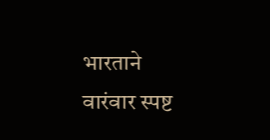भारताने वारंवार स्पष्ट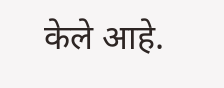केले आहे.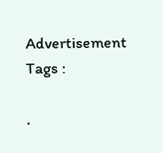Advertisement
Tags :

.